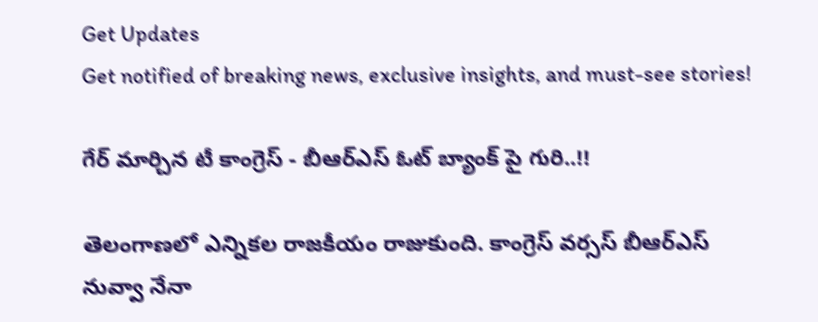Get Updates
Get notified of breaking news, exclusive insights, and must-see stories!

గేర్ మార్చిన టీ కాంగ్రెస్ - బీఆర్ఎస్ ఓట్ బ్యాంక్ పై గురి..!!

తెలంగాణలో ఎన్నికల రాజకీయం రాజుకుంది. కాంగ్రెస్ వర్సస్ బీఆర్ఎస్ నువ్వా నేనా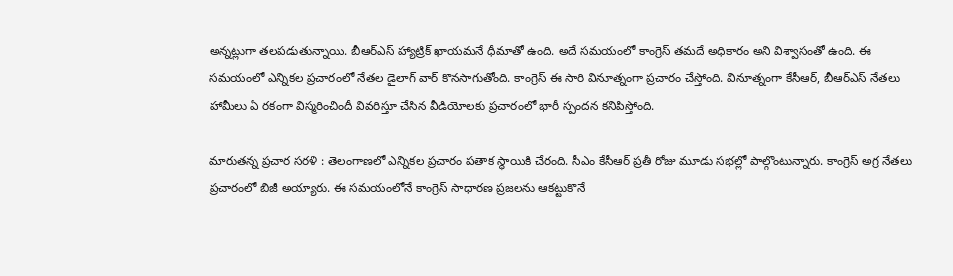అన్నట్లుగా తలపడుతున్నాయి. బీఆర్ఎస్ హ్యాట్రిక్ ఖాయమనే ధీమాతో ఉంది. అదే సమయంలో కాంగ్రెస్ తమదే అధికారం అని విశ్వాసంతో ఉంది. ఈ సమయంలో ఎన్నికల ప్రచారంలో నేతల డైలాగ్ వార్ కొనసాగుతోంది. కాంగ్రెస్ ఈ సారి వినూత్నంగా ప్రచారం చేస్తోంది. వినూత్నంగా కేసీఆర్, బీఆర్ఎస్ నేతలు హామీలు ఏ రకంగా విస్మరించిందీ వివరిస్తూ చేసిన వీడియోలకు ప్రచారంలో భారీ స్పందన కనిపిస్తోంది.

మారుతన్న ప్రచార సరళి : తెలంగాణలో ఎన్నికల ప్రచారం పతాక స్థాయికి చేరంది. సీఎం కేసీఆర్ ప్రతీ రోజు మూడు సభల్లో పాల్గొంటున్నారు. కాంగ్రెస్ అగ్ర నేతలు ప్రచారంలో బిజీ అయ్యారు. ఈ సమయంలోనే కాంగ్రెస్ సాధారణ ప్రజలను ఆకట్టుకొనే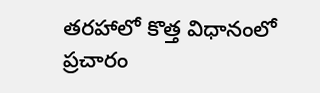తరహాలో కొత్త విధానంలో ప్రచారం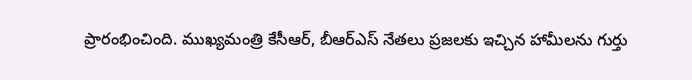ప్రారంభించింది. ముఖ్యమంత్రి కేసీఆర్, బీఆర్ఎస్ నేతలు ప్రజలకు ఇచ్చిన హామీలను గుర్తు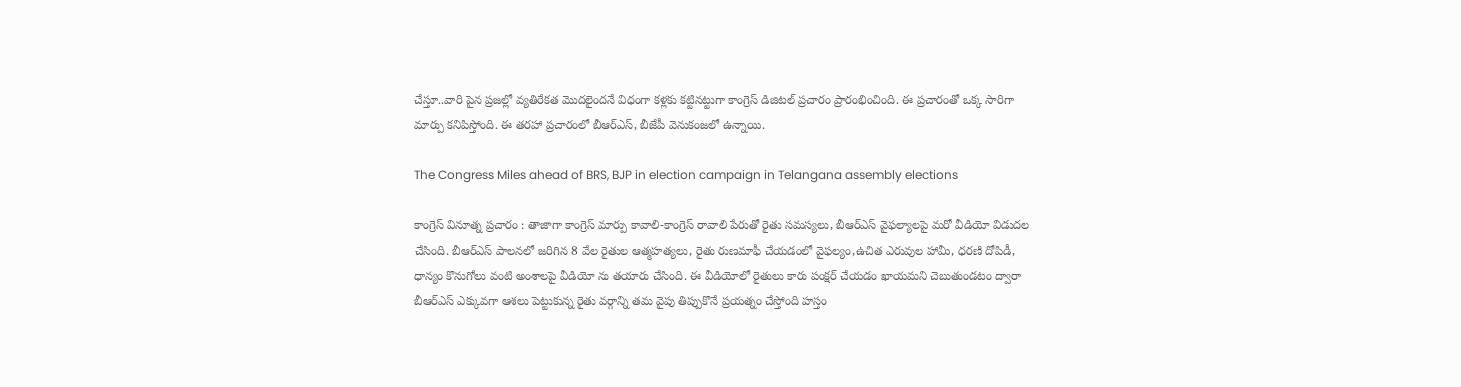చేస్తూ..వారి పైన ప్రజల్లో వ్యతిరేకత మొదలైందనే విధంగా కళ్లకు కట్టినట్టుగా కాంగ్రెస్ డిజిటల్ ప్రచారం ప్రారంభించింది. ఈ ప్రచారంతో ఒక్క సారిగా మార్పు కనిపిస్తోంది. ఈ తరహా ప్రచారంలో బీఆర్ఎస్, బీజేపీ వెనుకంజలో ఉన్నాయి.

The Congress Miles ahead of BRS, BJP in election campaign in Telangana assembly elections

కాంగ్రెస్ వినూత్న ప్రచారం : తాజాగా కాంగ్రెస్ మార్పు కావాలి-కాంగ్రెస్ రావాలి పేరుతో రైతు సమస్యలు, బీఆర్ఎస్ వైఫల్యాలపై మరో వీడియో విడుదల చేసింది. బీఆర్ఎస్ పాలనలో జరిగిన 8 వేల రైతుల ఆత్మహత్యలు, రైతు రుణమాఫీ చేయడంలో వైఫల్యం,ఉచిత ఎరువుల హామీ, ధరణి దోపిడీ, ధాన్యం కొనుగోలు వంటి అంశాలపై వీడియో ను తయారు చేసింది. ఈ వీడియోలో రైతులు కారు పంక్షర్ చేయడం ఖాయమని చెబుతుండటం ద్వారా బీఆర్ఎస్ ఎక్కువగా ఆశలు పెట్టుకున్న రైతు వర్గాన్ని తమ వైపు తిప్పుకొనే ప్రయత్నం చేస్తోంది హస్తం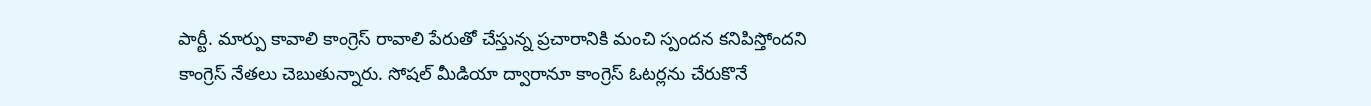పార్టీ. మార్పు కావాలి కాంగ్రెస్ రావాలి పేరుతో చేస్తున్న ప్రచారానికి మంచి స్పందన కనిపిస్తోందని కాంగ్రెస్ నేతలు చెబుతున్నారు. సోషల్ మీడియా ద్వారానూ కాంగ్రెస్ ఓటర్లను చేరుకొనే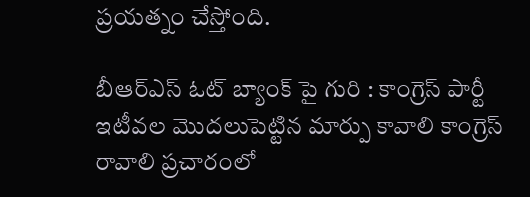ప్రయత్నం చేస్తోంది.

బీఆర్ఎస్ ఓట్ బ్యాంక్ పై గురి : కాంగ్రెస్ పార్టీ ఇటీవల మొదలుపెట్టిన మార్పు కావాలి కాంగ్రెస్ రావాలి ప్రచారంలో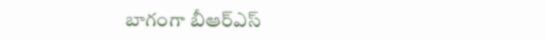బాగంగా బీఆర్ఎస్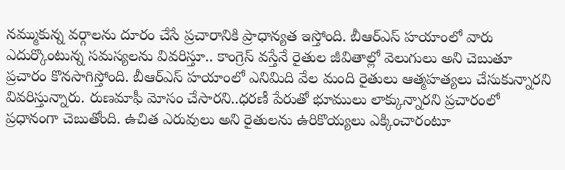నమ్ముకున్న వర్గాలను దూరం చేసే ప్రచారానికి ప్రాధాన్యత ఇస్తోంది. బీఆర్ఎస్ హయాంలో వారు ఎదుర్కొంటున్న సమస్యలను వివరిస్తూ.. కాంగ్రెస్ వస్తేనే రైతుల జీవితాల్లో వెలుగులు అని చెబుతూ ప్రచారం కొనసాగిస్తోంది. బీఆర్ఎస్ హయాంలో ఎనిమిది వేల మంది రైతులు ఆత్మహత్యలు చేసుకున్నారని వివరిస్తున్నారు. రుణమాఫీ మోసం చేసారని..ధరణీ పేరుతో భూములు లాక్కున్నారని ప్రచారంలో ప్రధానంగా చెబుతోంది. ఉచిత ఎరువులు అని రైతులను ఉరికొయ్యలు ఎక్కించారంటూ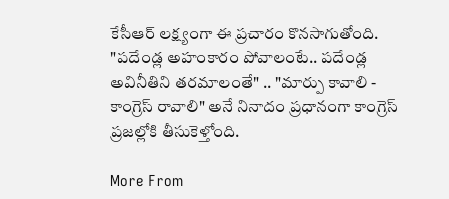కేసీఆర్ లక్ష్యంగా ఈ ప్రచారం కొనసాగుతోంది. "పదేండ్ల అహంకారం పోవాలంటే.. పదేండ్ల అవినీతిని తరమాలంతే" .. "మార్పు కావాలి - కాంగ్రెస్ రావాలి" అనే నినాదం ప్రధానంగా కాంగ్రెస్ ప్రజల్లోకి తీసుకెళ్తోంది.

More From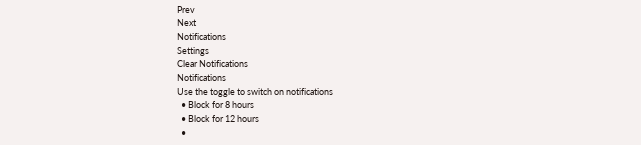Prev
Next
Notifications
Settings
Clear Notifications
Notifications
Use the toggle to switch on notifications
  • Block for 8 hours
  • Block for 12 hours
  •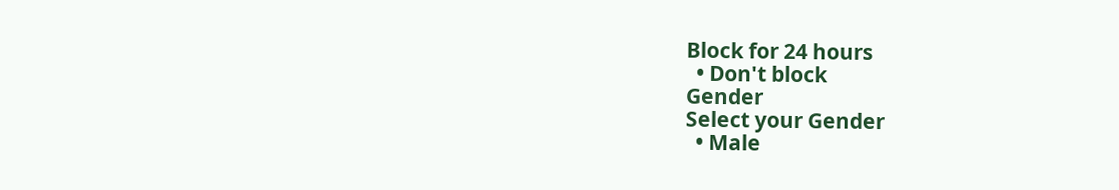Block for 24 hours
  • Don't block
Gender
Select your Gender
  • Male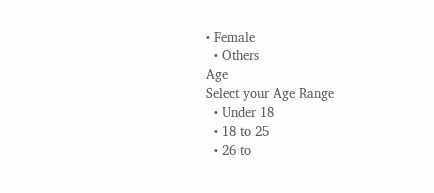• Female
  • Others
Age
Select your Age Range
  • Under 18
  • 18 to 25
  • 26 to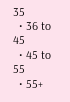35
  • 36 to 45
  • 45 to 55
  • 55+